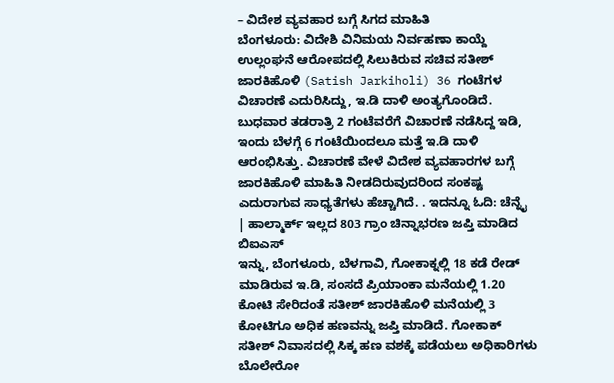– ವಿದೇಶ ವ್ಯವಹಾರ ಬಗ್ಗೆ ಸಿಗದ ಮಾಹಿತಿ
ಬೆಂಗಳೂರು: ವಿದೇಶಿ ವಿನಿಮಯ ನಿರ್ವಹಣಾ ಕಾಯ್ದೆ ಉಲ್ಲಂಘನೆ ಆರೋಪದಲ್ಲಿ ಸಿಲುಕಿರುವ ಸಚಿವ ಸತೀಶ್ ಜಾರಕಿಹೊಳಿ (Satish Jarkiholi) 36 ಗಂಟೆಗಳ ವಿಚಾರಣೆ ಎದುರಿಸಿದ್ದು, ಇ.ಡಿ ದಾಳಿ ಅಂತ್ಯಗೊಂಡಿದೆ.
ಬುಧವಾರ ತಡರಾತ್ರಿ 2 ಗಂಟೆವರೆಗೆ ವಿಚಾರಣೆ ನಡೆಸಿದ್ದ ಇಡಿ, ಇಂದು ಬೆಳಗ್ಗೆ 6 ಗಂಟೆಯಿಂದಲೂ ಮತ್ತೆ ಇ.ಡಿ ದಾಳಿ ಆರಂಭಿಸಿತ್ತು. ವಿಚಾರಣೆ ವೇಳೆ ವಿದೇಶ ವ್ಯವಹಾರಗಳ ಬಗ್ಗೆ ಜಾರಕಿಹೊಳಿ ಮಾಹಿತಿ ನೀಡದಿರುವುದರಿಂದ ಸಂಕಷ್ಟ ಎದುರಾಗುವ ಸಾಧ್ಯತೆಗಳು ಹೆಚ್ಚಾಗಿದೆ. . ಇದನ್ನೂ ಓದಿ: ಚೆನ್ನೈ | ಹಾಲ್ಮಾರ್ಕ್ ಇಲ್ಲದ 803 ಗ್ರಾಂ ಚಿನ್ನಾಭರಣ ಜಪ್ತಿ ಮಾಡಿದ ಬಿಐಎಸ್
ಇನ್ನು, ಬೆಂಗಳೂರು, ಬೆಳಗಾವಿ, ಗೋಕಾಕ್ನಲ್ಲಿ 18 ಕಡೆ ರೇಡ್ ಮಾಡಿರುವ ಇ.ಡಿ, ಸಂಸದೆ ಪ್ರಿಯಾಂಕಾ ಮನೆಯಲ್ಲಿ 1.20 ಕೋಟಿ ಸೇರಿದಂತೆ ಸತೀಶ್ ಜಾರಕಿಹೊಳಿ ಮನೆಯಲ್ಲಿ 3 ಕೋಟಿಗೂ ಅಧಿಕ ಹಣವನ್ನು ಜಪ್ತಿ ಮಾಡಿದೆ. ಗೋಕಾಕ್ ಸತೀಶ್ ನಿವಾಸದಲ್ಲಿ ಸಿಕ್ಕ ಹಣ ವಶಕ್ಕೆ ಪಡೆಯಲು ಅಧಿಕಾರಿಗಳು ಬೊಲೇರೋ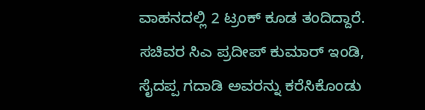ವಾಹನದಲ್ಲಿ 2 ಟ್ರಂಕ್ ಕೂಡ ತಂದಿದ್ದಾರೆ. ಸಚಿವರ ಸಿಎ ಪ್ರದೀಪ್ ಕುಮಾರ್ ಇಂಡಿ, ಸೈದಪ್ಪ ಗದಾಡಿ ಅವರನ್ನು ಕರೆಸಿಕೊಂಡು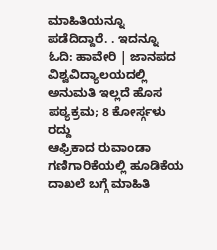ಮಾಹಿತಿಯನ್ನೂ ಪಡೆದಿದ್ದಾರೆ. . ಇದನ್ನೂ ಓದಿ: ಹಾವೇರಿ | ಜಾನಪದ ವಿಶ್ವವಿದ್ಯಾಲಯದಲ್ಲಿ ಅನುಮತಿ ಇಲ್ಲದೆ ಹೊಸ ಪಠ್ಯಕ್ರಮ; 8 ಕೋರ್ಸ್ಗಳು ರದ್ದು
ಆಫ್ರಿಕಾದ ರುವಾಂಡಾ ಗಣಿಗಾರಿಕೆಯಲ್ಲಿ ಹೂಡಿಕೆಯ ದಾಖಲೆ ಬಗ್ಗೆ ಮಾಹಿತಿ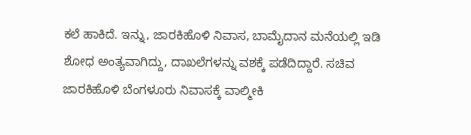ಕಲೆ ಹಾಕಿದೆ. ಇನ್ನು, ಜಾರಕಿಹೊಳಿ ನಿವಾಸ, ಬಾಮೈದಾನ ಮನೆಯಲ್ಲಿ ಇಡಿ ಶೋಧ ಅಂತ್ಯವಾಗಿದ್ದು, ದಾಖಲೆಗಳನ್ನು ವಶಕ್ಕೆ ಪಡೆದಿದ್ದಾರೆ. ಸಚಿವ ಜಾರಕಿಹೊಳಿ ಬೆಂಗಳೂರು ನಿವಾಸಕ್ಕೆ ವಾಲ್ಮೀಕಿ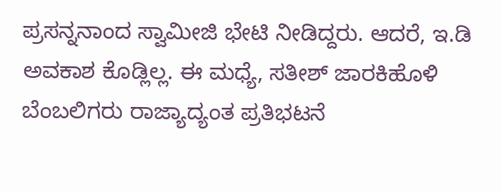ಪ್ರಸನ್ನನಾಂದ ಸ್ವಾಮೀಜಿ ಭೇಟಿ ನೀಡಿದ್ದರು. ಆದರೆ, ಇ.ಡಿ ಅವಕಾಶ ಕೊಡ್ಲಿಲ್ಲ. ಈ ಮಧ್ಯೆ, ಸತೀಶ್ ಜಾರಕಿಹೊಳಿ ಬೆಂಬಲಿಗರು ರಾಜ್ಯಾದ್ಯಂತ ಪ್ರತಿಭಟನೆ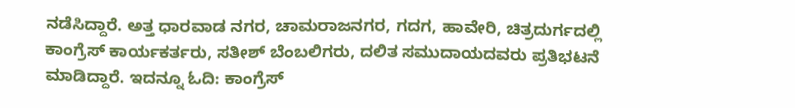ನಡೆಸಿದ್ದಾರೆ. ಅತ್ತ ಧಾರವಾಡ ನಗರ, ಚಾಮರಾಜನಗರ, ಗದಗ, ಹಾವೇರಿ, ಚಿತ್ರದುರ್ಗದಲ್ಲಿ ಕಾಂಗ್ರೆಸ್ ಕಾರ್ಯಕರ್ತರು, ಸತೀಶ್ ಬೆಂಬಲಿಗರು, ದಲಿತ ಸಮುದಾಯದವರು ಪ್ರತಿಭಟನೆ ಮಾಡಿದ್ದಾರೆ. ಇದನ್ನೂ ಓದಿ: ಕಾಂಗ್ರೆಸ್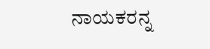ನಾಯಕರನ್ನ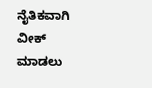ನೈತಿಕವಾಗಿ ವೀಕ್ ಮಾಡಲು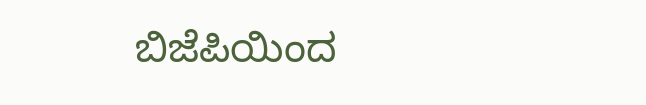ಬಿಜೆಪಿಯಿಂದ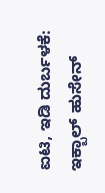ಐಟಿ, ಇಡಿ ದುರ್ಬಳಕೆ: ಇಕ್ಬಾಲ್ ಹುಸೇನ್